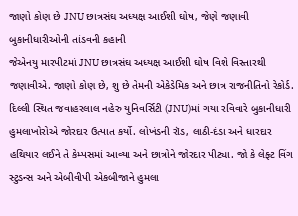જાણો કોણ છે JNU છાત્રસંઘ અધ્યક્ષ આઈશી ઘોષ, જેણે જણાવી બુકાનીધારીઓની તાંડવની કહાની
જેએનયુ મારપીટમાં JNU છાત્રસંઘ અધ્યક્ષ આઈશી ઘોષ વિશે વિસ્તારથી જણાવીએ. જાણો કોણ છે, શુ છે તેમની એકેડેમિક અને છાત્ર રાજનીતિનો રેકોર્ડ.
દિલ્લી સ્થિત જવાહરલાલ નહેરુ યુનિવર્સિટી (JNU)માં ગયા રવિવારે બુકાનીધારી હુમલાખોરોએ જોરદાર ઉત્પાત કર્યો. લોખંડની રૉડ, લાઠી-દંડા અને ધારદાર હથિયાર લઈને તે કેમ્પસમાં આવ્યા અને છાત્રોને જોરદાર પીટ્યા. જો કે લેફ્ટ વિંગ સ્ટુડન્સ અને એબીવીપી એકબીજાને હુમલા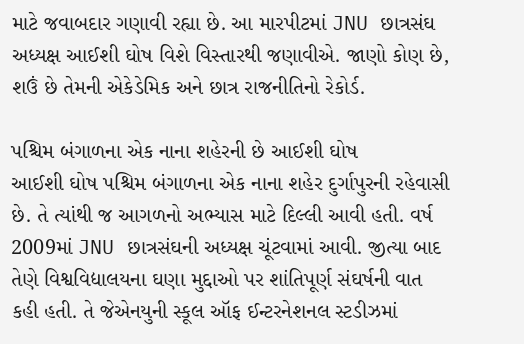માટે જવાબદાર ગણાવી રહ્યા છે. આ મારપીટમાં JNU છાત્રસંઘ અધ્યક્ષ આઈશી ઘોષ વિશે વિસ્તારથી જણાવીએ. જાણો કોણ છે, શઉં છે તેમની એકેડેમિક અને છાત્ર રાજનીતિનો રેકોર્ડ.

પશ્ચિમ બંગાળના એક નાના શહેરની છે આઈશી ઘોષ
આઈશી ઘોષ પશ્ચિમ બંગાળના એક નાના શહેર દુર્ગાપુરની રહેવાસી છે. તે ત્યાંથી જ આગળનો અભ્યાસ માટે દિલ્લી આવી હતી. વર્ષ 2009માં JNU છાત્રસંઘની અધ્યક્ષ ચૂંટવામાં આવી. જીત્યા બાદ તેણે વિશ્વવિદ્યાલયના ઘણા મુદ્દાઓ પર શાંતિપૂર્ણ સંઘર્ષની વાત કહી હતી. તે જેએનયુની સ્કૂલ ઑફ ઈન્ટરનેશનલ સ્ટડીઝમાં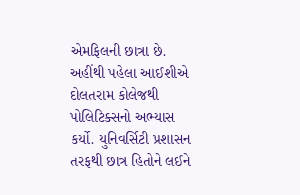એમફિલની છાત્રા છે. અહીંથી પહેલા આઈશીએ દોલતરામ કોલેજથી પોલિટિક્સનો અભ્યાસ કર્યો. યુનિવર્સિટી પ્રશાસન તરફથી છાત્ર હિતોને લઈને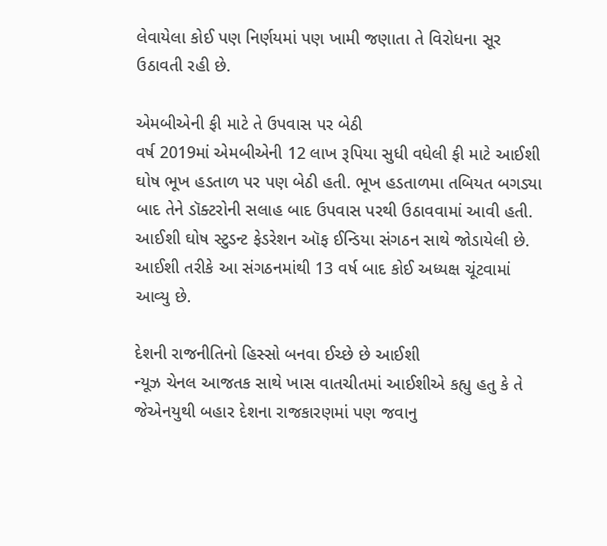લેવાયેલા કોઈ પણ નિર્ણયમાં પણ ખામી જણાતા તે વિરોધના સૂર ઉઠાવતી રહી છે.

એમબીએની ફી માટે તે ઉપવાસ પર બેઠી
વર્ષ 2019માં એમબીએની 12 લાખ રૂપિયા સુધી વધેલી ફી માટે આઈશી ઘોષ ભૂખ હડતાળ પર પણ બેઠી હતી. ભૂખ હડતાળમા તબિયત બગડ્યા બાદ તેને ડૉક્ટરોની સલાહ બાદ ઉપવાસ પરથી ઉઠાવવામાં આવી હતી. આઈશી ઘોષ સ્ટુડન્ટ ફેડરેશન ઑફ ઈન્ડિયા સંગઠન સાથે જોડાયેલી છે. આઈશી તરીકે આ સંગઠનમાંથી 13 વર્ષ બાદ કોઈ અધ્યક્ષ ચૂંટવામાં આવ્યુ છે.

દેશની રાજનીતિનો હિસ્સો બનવા ઈચ્છે છે આઈશી
ન્યૂઝ ચેનલ આજતક સાથે ખાસ વાતચીતમાં આઈશીએ કહ્યુ હતુ કે તે જેએનયુથી બહાર દેશના રાજકારણમાં પણ જવાનુ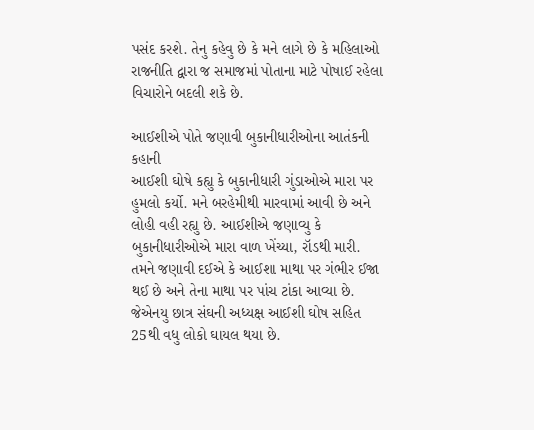પસંદ કરશે. તેનુ કહેવુ છે કે મને લાગે છે કે મહિલાઓ રાજનીતિ દ્વારા જ સમાજમાં પોતાના માટે પોષાઈ રહેલા વિચારોને બદલી શકે છે.

આઈશીએ પોતે જણાવી બુકાનીધારીઓના આતંકની કહાની
આઈશી ઘોષે કહ્યુ કે બુકાનીધારી ગુંડાઓએ મારા પર હુમલો કર્યો. મને બરહેમીથી મારવામાં આવી છે અને લોહી વહી રહ્યુ છે. આઈશીએ જણાવ્યુ કે બુકાનીધારીઓએ મારા વાળ ખેંચ્યા, રૉડથી મારી. તમને જણાવી દઈએ કે આઈશા માથા પર ગંભીર ઈજા થઈ છે અને તેના માથા પર પાંચ ટાંકા આવ્યા છે. જેએનયુ છાત્ર સંઘની અધ્યક્ષ આઈશી ઘોષ સહિત 25થી વધુ લોકો ઘાયલ થયા છે.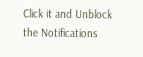Click it and Unblock the Notifications